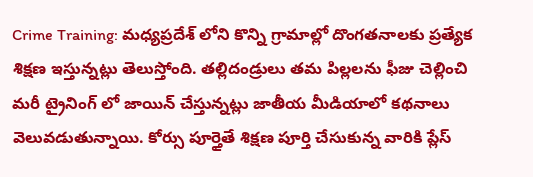Crime Training: మధ్యప్రదేశ్ లోని కొన్ని గ్రామాల్లో దొంగతనాలకు ప్రత్యేక శిక్షణ ఇస్తున్నట్లు తెలుస్తోంది. తల్లిదండ్రులు తమ పిల్లలను ఫీజు చెల్లించి మరీ ట్రైనింగ్ లో జాయిన్ చేస్తున్నట్లు జాతీయ మీడియాలో కథనాలు వెలువడుతున్నాయి. కోర్సు పూర్తైతే శిక్షణ పూర్తి చేసుకున్న వారికి ప్లేస్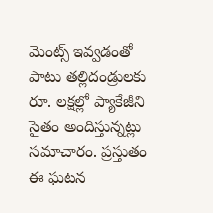మెంట్స్ ఇవ్వడంతో పాటు తల్లిదండ్రులకు రూ. లక్షల్లో ప్యాకేజీని సైతం అందిస్తున్నట్లు సమాచారం. ప్రస్తుతం ఈ ఘటన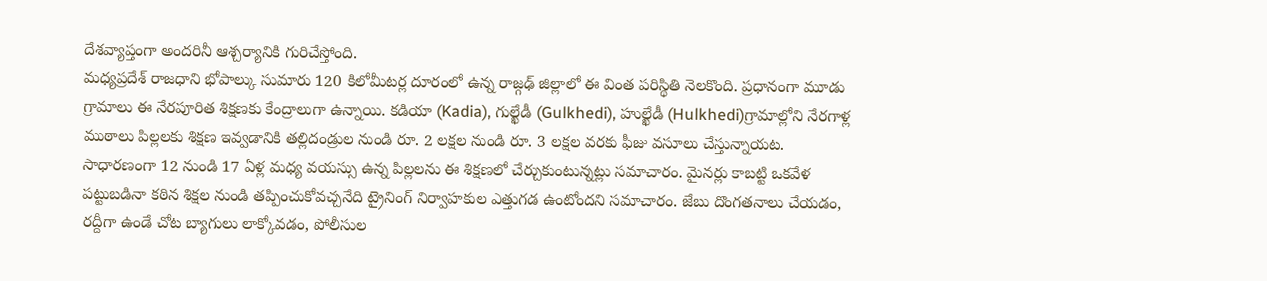దేశవ్యాప్తంగా అందరినీ ఆశ్చర్యానికి గురిచేస్తోంది.
మధ్యప్రదేశ్ రాజధాని భోపాల్కు సుమారు 120 కిలోమీటర్ల దూరంలో ఉన్న రాజ్గఢ్ జిల్లాలో ఈ వింత పరిస్థితి నెలకొంది. ప్రధానంగా మూడు గ్రామాలు ఈ నేరపూరిత శిక్షణకు కేంద్రాలుగా ఉన్నాయి. కడియా (Kadia), గుల్ఖేడీ (Gulkhedi), హుల్ఖేడీ (Hulkhedi)గ్రామాల్లోని నేరగాళ్ల ముఠాలు పిల్లలకు శిక్షణ ఇవ్వడానికి తల్లిదండ్రుల నుండి రూ. 2 లక్షల నుండి రూ. 3 లక్షల వరకు ఫీజు వసూలు చేస్తున్నాయట.
సాధారణంగా 12 నుండి 17 ఏళ్ల మధ్య వయస్సు ఉన్న పిల్లలను ఈ శిక్షణలో చేర్చుకుంటున్నట్లు సమాచారం. మైనర్లు కాబట్టి ఒకవేళ పట్టుబడినా కఠిన శిక్షల నుండి తప్పించుకోవచ్చనేది ట్రైనింగ్ నిర్వాహకుల ఎత్తుగడ ఉంటోందని సమాచారం. జేబు దొంగతనాలు చేయడం, రద్దీగా ఉండే చోట బ్యాగులు లాక్కోవడం, పోలీసుల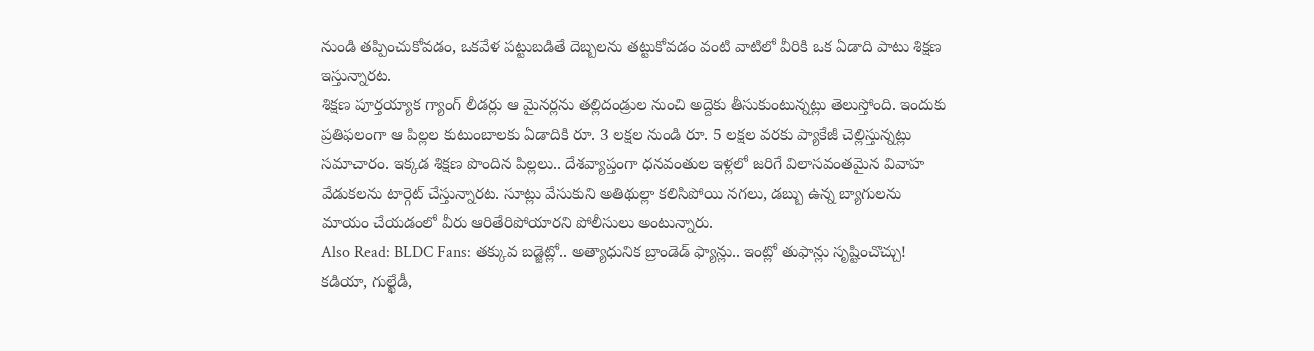నుండి తప్పించుకోవడం, ఒకవేళ పట్టుబడితే దెబ్బలను తట్టుకోవడం వంటి వాటిలో వీరికి ఒక ఏడాది పాటు శిక్షణ ఇస్తున్నారట.
శిక్షణ పూర్తయ్యాక గ్యాంగ్ లీడర్లు ఆ మైనర్లను తల్లిదండ్రుల నుంచి అద్దెకు తీసుకుంటున్నట్లు తెలుస్తోంది. ఇందుకు ప్రతిఫలంగా ఆ పిల్లల కుటుంబాలకు ఏడాదికి రూ. 3 లక్షల నుండి రూ. 5 లక్షల వరకు ప్యాకేజీ చెల్లిస్తున్నట్లు సమాచారం. ఇక్కడ శిక్షణ పొందిన పిల్లలు.. దేశవ్యాప్తంగా ధనవంతుల ఇళ్లలో జరిగే విలాసవంతమైన వివాహ వేడుకలను టార్గెట్ చేస్తున్నారట. సూట్లు వేసుకుని అతిథుల్లా కలిసిపోయి నగలు, డబ్బు ఉన్న బ్యాగులను మాయం చేయడంలో వీరు ఆరితేరిపోయారని పోలీసులు అంటున్నారు.
Also Read: BLDC Fans: తక్కువ బడ్జెట్లో.. అత్యాధునిక బ్రాండెడ్ ఫ్యాన్లు.. ఇంట్లో తుఫాన్లు సృష్టించొచ్చు!
కడియా, గుల్ఖేడీ,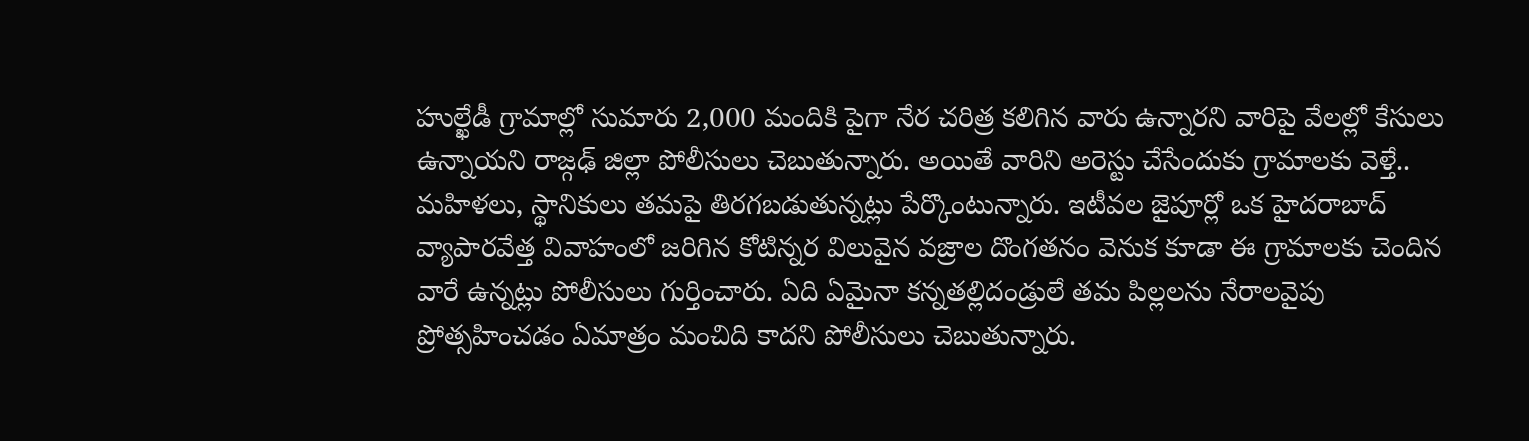హుల్ఖేడీ గ్రామాల్లో సుమారు 2,000 మందికి పైగా నేర చరిత్ర కలిగిన వారు ఉన్నారని వారిపై వేలల్లో కేసులు ఉన్నాయని రాజ్గఢ్ జిల్లా పోలీసులు చెబుతున్నారు. అయితే వారిని అరెస్టు చేసేందుకు గ్రామాలకు వెళ్తే.. మహిళలు, స్థానికులు తమపై తిరగబడుతున్నట్లు పేర్కొంటున్నారు. ఇటీవల జైపూర్లో ఒక హైదరాబాద్ వ్యాపారవేత్త వివాహంలో జరిగిన కోటిన్నర విలువైన వజ్రాల దొంగతనం వెనుక కూడా ఈ గ్రామాలకు చెందిన వారే ఉన్నట్లు పోలీసులు గుర్తించారు. ఏది ఏమైనా కన్నతల్లిదండ్రులే తమ పిల్లలను నేరాలవైపు ప్రోత్సహించడం ఏమాత్రం మంచిది కాదని పోలీసులు చెబుతున్నారు.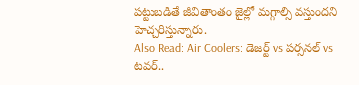పట్టుబడితే జీవితాంతం జైల్లో మగ్గాల్సి వస్తుందని హెచ్చరిస్తున్నారు.
Also Read: Air Coolers: డెజర్ట్ vs పర్సనల్ vs టవర్..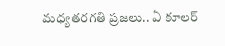మధ్యతరగతి ప్రజలు.. ఏ కూలర్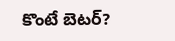కొంటే బెటర్?